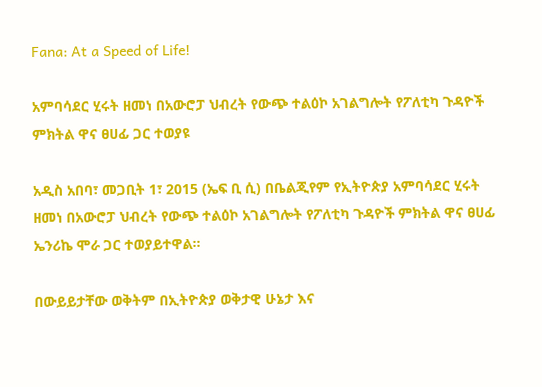Fana: At a Speed of Life!

አምባሳደር ሂሩት ዘመነ በአውሮፓ ህብረት የውጭ ተልዕኮ አገልግሎት የፖለቲካ ጉዳዮች ምክትል ዋና ፀሀፊ ጋር ተወያዩ

አዲስ አበባ፣ መጋቢት 1፣ 2015 (ኤፍ ቢ ሲ) በቤልጂየም የኢትዮጵያ አምባሳደር ሂሩት ዘመነ በአውሮፓ ህብረት የውጭ ተልዕኮ አገልግሎት የፖለቲካ ጉዳዮች ምክትል ዋና ፀሀፊ ኤንሪኬ ሞራ ጋር ተወያይተዋል።

በውይይታቸው ወቅትም በኢትዮጵያ ወቅታዊ ሁኔታ እና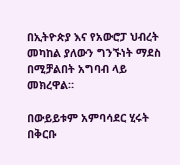በኢትዮጵያ እና የአውሮፓ ህብረት መካከል ያለውን ግንኙነት ማደስ በሚቻልበት አግባብ ላይ መክረዋል።

በውይይቱም አምባሳደር ሂሩት በቅርቡ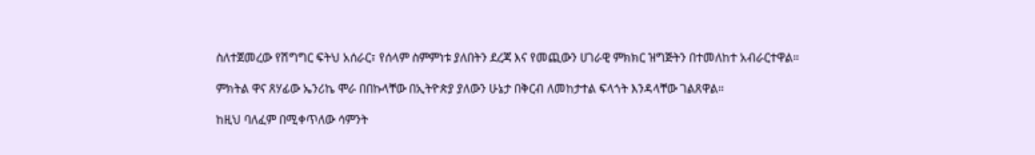ስለተጀመረው የሽግግር ፍትህ አሰራር፣ የሰላም ስምምነቱ ያለበትን ደረጃ እና የመጪውን ሀገራዊ ምክክር ዝግጅትን በተመለከተ አብራርተዋል።

ምክትል ዋና ጸሃፊው ኤንሪኬ ሞራ በበኩላቸው በኢትዮጵያ ያለውን ሁኔታ በቅርብ ለመከታተል ፍላጎት እንዳላቸው ገልጸዋል።

ከዚህ ባለፈም በሚቀጥለው ሳምንት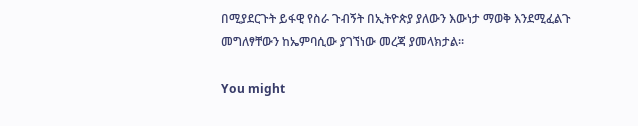በሚያደርጉት ይፋዊ የስራ ጉብኝት በኢትዮጵያ ያለውን እውነታ ማወቅ እንደሚፈልጉ መግለፃቸውን ከኤምባሲው ያገኘነው መረጃ ያመላክታል።

You might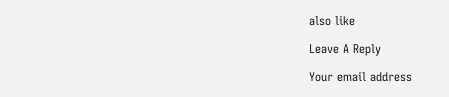also like

Leave A Reply

Your email address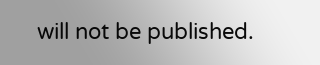will not be published.